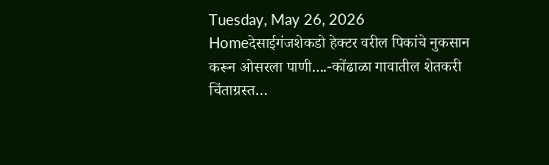Tuesday, May 26, 2026
Homeदेसाईगंजशेकडो हेक्टर वरील पिकांचे नुकसान करून ओसरला पाणी....-कोंढाळा गावातील शेतकरी चिंताग्रस्त…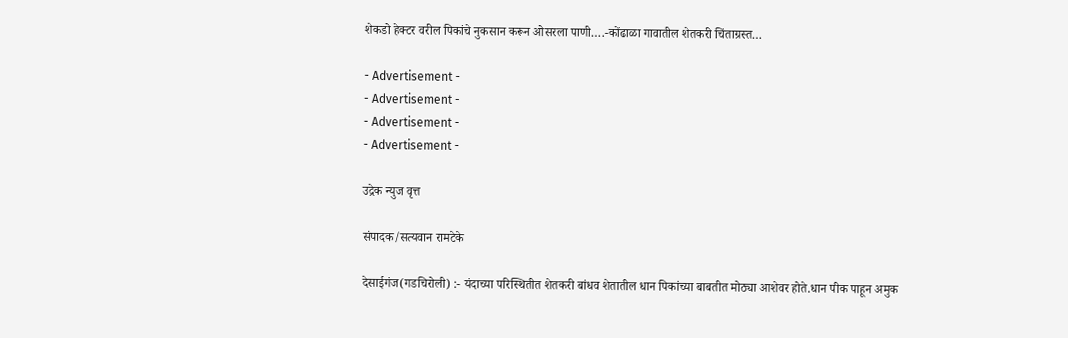शेकडो हेक्टर वरील पिकांचे नुकसान करून ओसरला पाणी….-कोंढाळा गावातील शेतकरी चिंताग्रस्त…

- Advertisement -
- Advertisement -
- Advertisement -
- Advertisement -

उद्रेक न्युज वृत्त

संपादक/सत्यवान रामटेके

देसाईगंज(गडचिरोली) :- यंदाच्या परिस्थितीत शेतकरी बांधव शेतातील धान पिकांच्या बाबतीत मोठ्या आशेवर होते.धान पीक पाहून अमुक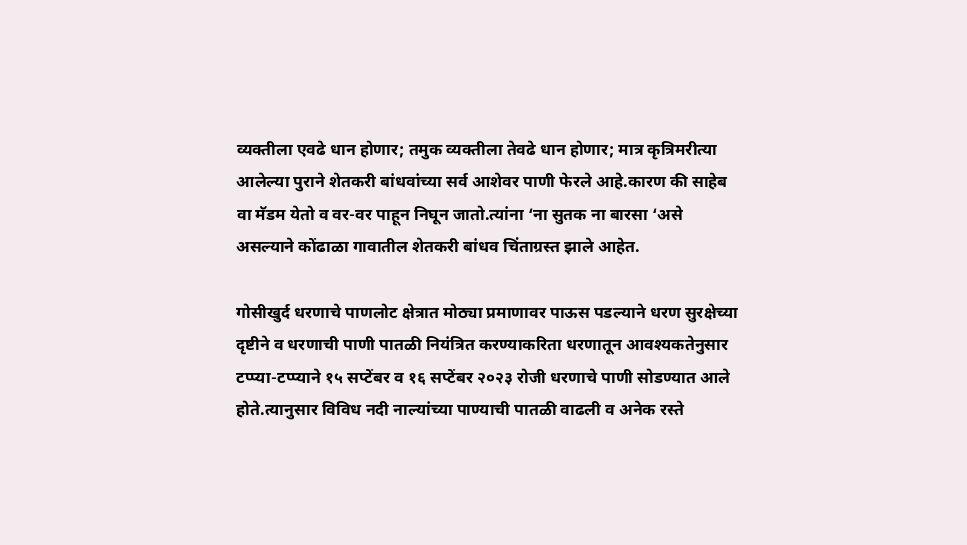व्यक्तीला एवढे धान होणार; तमुक व्यक्तीला तेवढे धान होणार; मात्र कृत्रिमरीत्या आलेल्या पुराने शेतकरी बांधवांच्या सर्व आशेवर पाणी फेरले आहे.कारण की साहेब वा मॅडम येतो व वर-वर पाहून निघून जातो.त्यांना ‘ना सुतक ना बारसा ‘असे असल्याने कोंढाळा गावातील शेतकरी बांधव चिंताग्रस्त झाले आहेत.

गोसीखुर्द धरणाचे पाणलोट क्षेत्रात मोठ्या प्रमाणावर पाऊस पडल्याने धरण सुरक्षेच्या दृष्टीने व धरणाची पाणी पातळी नियंत्रित करण्याकरिता धरणातून आवश्यकतेनुसार टप्प्या-टप्प्याने १५ सप्टेंबर व १६ सप्टेंबर २०२३ रोजी धरणाचे पाणी सोडण्यात आले होते.त्यानुसार विविध नदी नाल्यांच्या पाण्याची पातळी वाढली व अनेक रस्ते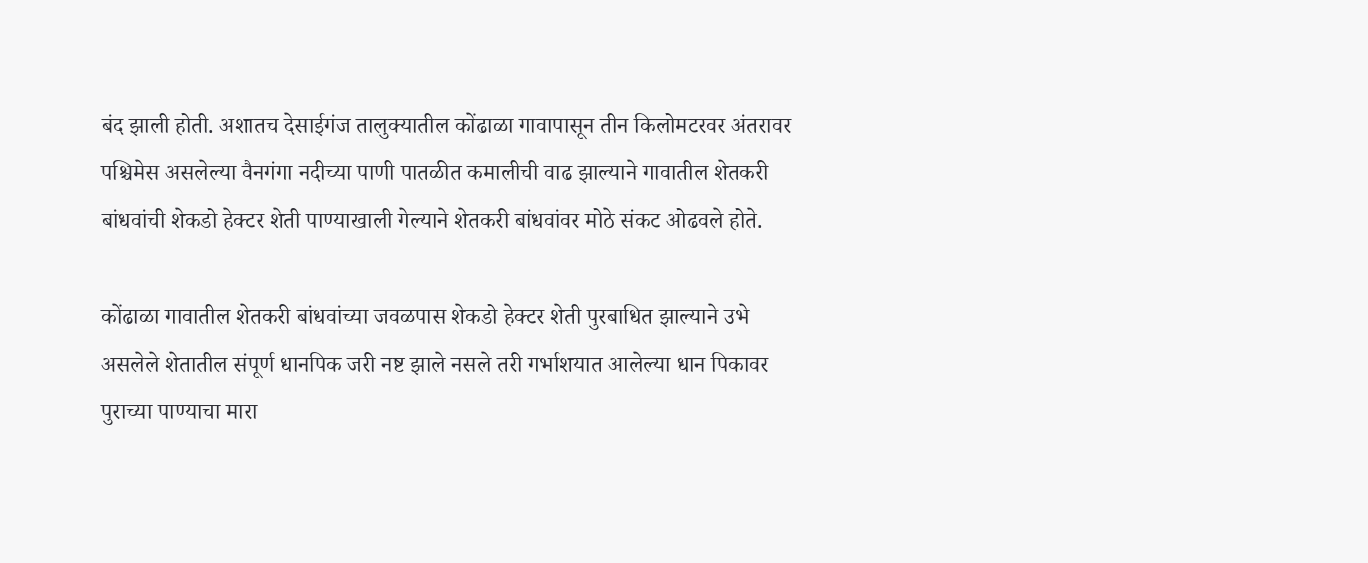बंद झाली होती. अशातच देसाईगंज तालुक्यातील कोंढाळा गावापासून तीन किलोमटरवर अंतरावर पश्चिमेस असलेल्या वैनगंगा नदीच्या पाणी पातळीत कमालीची वाढ झाल्याने गावातील शेतकरी बांधवांची शेकडो हेक्टर शेती पाण्याखाली गेल्याने शेतकरी बांधवांवर मोठे संकट ओढवले होते.

कोंढाळा गावातील शेतकरी बांधवांच्या जवळपास शेकडो हेक्टर शेती पुरबाधित झाल्याने उभे असलेले शेतातील संपूर्ण धानपिक जरी नष्ट झाले नसले तरी गर्भाशयात आलेल्या धान पिकावर पुराच्या पाण्याचा मारा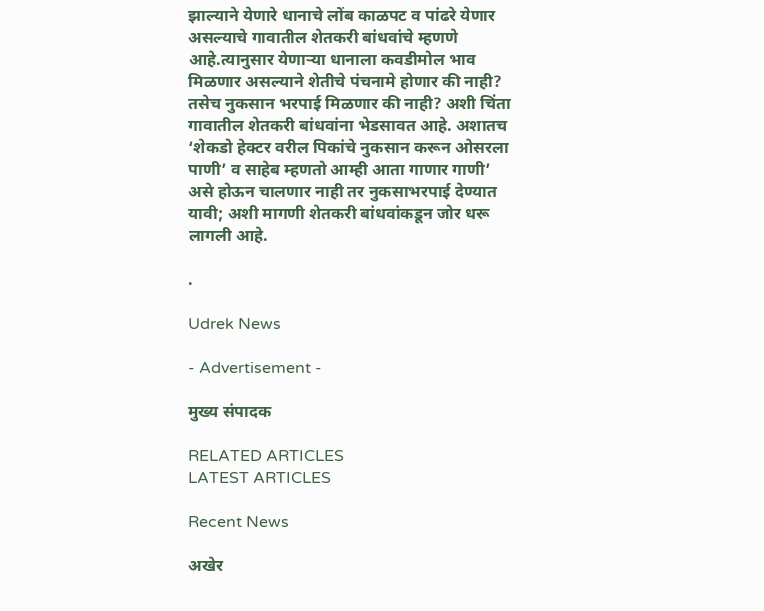झाल्याने येणारे धानाचे लोंब काळपट व पांढरे येणार असल्याचे गावातील शेतकरी बांधवांचे म्हणणे आहे.त्यानुसार येणाऱ्या धानाला कवडीमोल भाव मिळणार असल्याने शेतीचे पंचनामे होणार की नाही? तसेच नुकसान भरपाई मिळणार की नाही? अशी चिंता गावातील शेतकरी बांधवांना भेडसावत आहे. अशातच ‘शेकडो हेक्टर वरील पिकांचे नुकसान करून ओसरला पाणी’ व साहेब म्हणतो आम्ही आता गाणार गाणी’ असे होऊन चालणार नाही तर नुकसाभरपाई देण्यात यावी; अशी मागणी शेतकरी बांधवांकडून जोर धरू लागली आहे.

.

Udrek News

- Advertisement -

मुख्य संपादक

RELATED ARTICLES
LATEST ARTICLES

Recent News

अखेर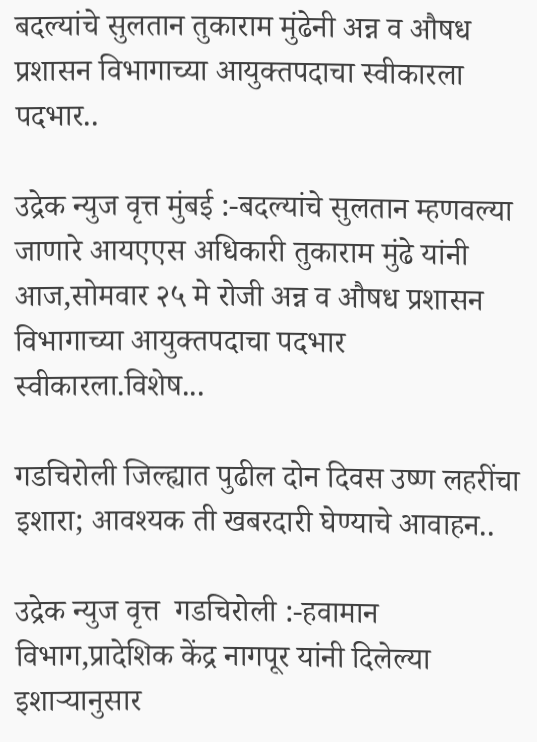बदल्यांचे सुलतान तुकाराम मुंढेनी अन्न व औषध प्रशासन विभागाच्या आयुक्तपदाचा स्वीकारला पदभार..

उद्रेक न्युज वृत्त मुंबई :-बदल्यांचे सुलतान म्हणवल्या जाणारे आयएएस अधिकारी तुकाराम मुंढे यांनी आज,सोमवार २५ मे रोजी अन्न व औषध प्रशासन विभागाच्या आयुक्तपदाचा पदभार स्वीकारला.विशेष...

गडचिरोली जिल्ह्यात पुढील दोन दिवस उष्ण लहरींचा इशारा; आवश्यक ती खबरदारी घेण्याचे आवाहन..

उद्रेक न्युज वृत्त  गडचिरोली :-हवामान विभाग,प्रादेशिक केंद्र नागपूर यांनी दिलेल्या इशाऱ्यानुसार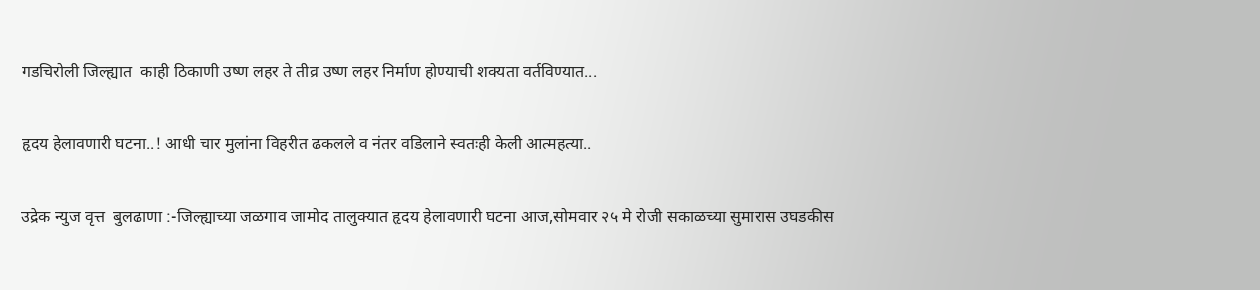गडचिरोली जिल्ह्यात  काही ठिकाणी उष्ण लहर ते तीव्र उष्ण लहर निर्माण होण्याची शक्यता वर्तविण्यात...

हृदय हेलावणारी घटना..! आधी चार मुलांना विहरीत ढकलले व नंतर वडिलाने स्वतःही केली आत्महत्या..

उद्रेक न्युज वृत्त  बुलढाणा :-जिल्ह्याच्या जळगाव जामोद तालुक्यात हृदय हेलावणारी घटना आज,सोमवार २५ मे रोजी सकाळच्या सुमारास उघडकीस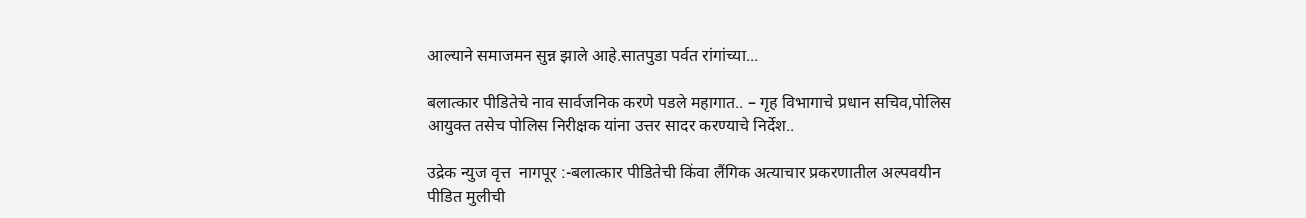आल्याने समाजमन सुन्न झाले आहे.सातपुडा पर्वत रांगांच्या...

बलात्कार पीडितेचे नाव सार्वजनिक करणे पडले महागात.. – गृह विभागाचे प्रधान सचिव,पोलिस आयुक्त तसेच पोलिस निरीक्षक यांना उत्तर सादर करण्याचे निर्देश..

उद्रेक न्युज वृत्त  नागपूर :-बलात्कार पीडितेची किंवा लैंगिक अत्याचार प्रकरणातील अल्पवयीन पीडित मुलीची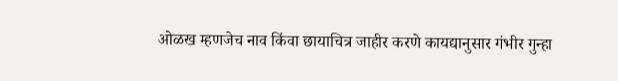ओळख म्हणजेच नाव किंवा छायाचित्र जाहीर करणे कायद्यानुसार गंभीर गुन्हा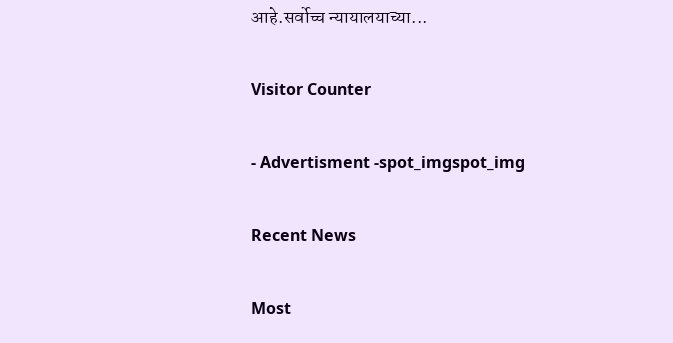आहे.सर्वोच्च न्यायालयाच्या...

Visitor Counter

- Advertisment -spot_imgspot_img

Recent News

Most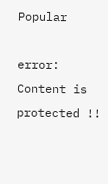Popular

error: Content is protected !!